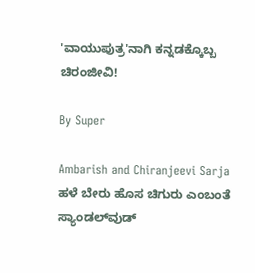'ವಾಯುಪುತ್ರ'ನಾಗಿ ಕನ್ನಡಕ್ಕೊಬ್ಬ ಚಿರಂಜೀವಿ!

By Super

Ambarish and Chiranjeevi Sarja
ಹಳೆ ಬೇರು ಹೊಸ ಚಿಗುರು ಎಂಬಂತೆ ಸ್ಯಾಂಡಲ್‌ವುಡ್‌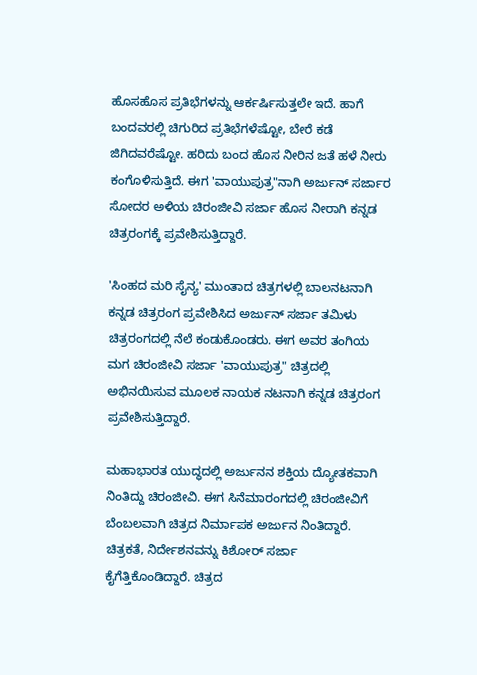ಹೊಸಹೊಸ ಪ್ರತಿಭೆಗಳನ್ನು ಆರ್ಕರ್ಷಿಸುತ್ತಲೇ ಇದೆ. ಹಾಗೆ ಬಂದವರಲ್ಲಿ ಚಿಗುರಿದ ಪ್ರತಿಭೆಗಳೆಷ್ಟೋ, ಬೇರೆ ಕಡೆ ಜಿಗಿದವರೆಷ್ಟೋ. ಹರಿದು ಬಂದ ಹೊಸ ನೀರಿನ ಜತೆ ಹಳೆ ನೀರು ಕಂಗೊಳಿಸುತ್ತಿದೆ. ಈಗ 'ವಾಯುಪುತ್ರ"ನಾಗಿ ಅರ್ಜುನ್ ಸರ್ಜಾರ ಸೋದರ ಅಳಿಯ ಚಿರಂಜೀವಿ ಸರ್ಜಾ ಹೊಸ ನೀರಾಗಿ ಕನ್ನಡ ಚಿತ್ರರಂಗಕ್ಕೆ ಪ್ರವೇಶಿಸುತ್ತಿದ್ದಾರೆ.

'ಸಿಂಹದ ಮರಿ ಸೈನ್ಯ' ಮುಂತಾದ ಚಿತ್ರಗಳಲ್ಲಿ ಬಾಲನಟನಾಗಿ ಕನ್ನಡ ಚಿತ್ರರಂಗ ಪ್ರವೇಶಿಸಿದ ಅರ್ಜುನ್ ಸರ್ಜಾ ತಮಿಳು ಚಿತ್ರರಂಗದಲ್ಲಿ ನೆಲೆ ಕಂಡುಕೊಂಡರು. ಈಗ ಅವರ ತಂಗಿಯ ಮಗ ಚಿರಂಜೀವಿ ಸರ್ಜಾ 'ವಾಯುಪುತ್ರ" ಚಿತ್ರದಲ್ಲಿ ಅಭಿನಯಿಸುವ ಮೂಲಕ ನಾಯಕ ನಟನಾಗಿ ಕನ್ನಡ ಚಿತ್ರರಂಗ ಪ್ರವೇಶಿಸುತ್ತಿದ್ದಾರೆ.

ಮಹಾಭಾರತ ಯುದ್ಧದಲ್ಲಿ ಅರ್ಜುನನ ಶಕ್ತಿಯ ದ್ಯೋತಕವಾಗಿ ನಿಂತಿದ್ದು ಚಿರಂಜೀವಿ. ಈಗ ಸಿನೆಮಾರಂಗದಲ್ಲಿ ಚಿರಂಜೀವಿಗೆ ಬೆಂಬಲವಾಗಿ ಚಿತ್ರದ ನಿರ್ಮಾಪಕ ಅರ್ಜುನ ನಿಂತಿದ್ದಾರೆ. ಚಿತ್ರಕತೆ, ನಿರ್ದೇಶನವನ್ನು ಕಿಶೋರ್ ಸರ್ಜಾ ಕೈಗೆತ್ತಿಕೊಂಡಿದ್ದಾರೆ. ಚಿತ್ರದ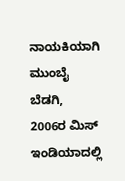ನಾಯಕಿಯಾಗಿ ಮುಂಬೈ ಬೆಡಗಿ, 2006ರ ಮಿಸ್ ಇಂಡಿಯಾದಲ್ಲಿ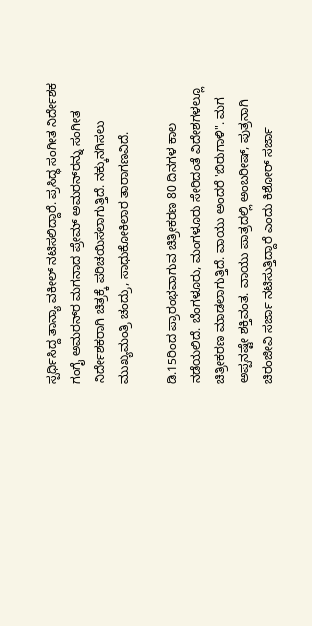ಸ್ಪರ್ಧಿಸಿದ್ದ ತಾನ್ಯಾ ವಕೀಲ್ ನಟಿಸಲಿದ್ದಾರೆ. ಪ್ರಸಿದ್ಧ ಸಂಗೀತ ನಿರ್ದೇಶಕ ಗಂಗೈ ಅಮರನ್‌ರ ಮಗನಾದ ಪ್ರೇಮ್ ಅಮರನ್‌ರನ್ನು ಸಂಗೀತ ನಿರ್ದೇಶಕರಾಗಿ ಚಿತ್ರಕ್ಕೆ ಪರಿಚಯಿಸಲಾಗುತ್ತಿದೆ. ನಕ್ಕುನಗಿಸಲು ಮುಖ್ಯಮಂತ್ರಿ ಚಂದ್ರು, ಸಾಧುಕೋಕಿಲಾರ ತಾರಾಗಣವಿದೆ.

ಡಿ.15ರಿಂದ ಪ್ರಾರಂಭವಾಗುವ ಚಿತ್ರೀಕರಣ 80 ದಿನಗಳ ಕಾಲ ನಡೆಯಲಿದೆ. ಬೆಂಗಳೂರು, ಮಂಗಳೂರು ಸೇರಿದಂತೆ ವಿದೇಶಗಳಲ್ಲೂ ಚಿತ್ರೀಕರಣ ಮಾಡಲಾಗುತ್ತಿದೆ. ವಾಯು ಅಂದರೆ 'ಬಿರುಗಾಳಿ". ಮಗ ಅಪ್ಪನಷ್ಟೇ ಶಕ್ತಿವಂತ. ವಾಯು ಪಾತ್ರದಲ್ಲಿ ಅಂಬರೀಷ್, ಪುತ್ರನಾಗಿ ಚಿರಂಜೀವಿ ಸರ್ಜಾ ನಟಿಸುತ್ತಿದ್ದಾರೆ ಎಂದು ಕಿಶೋರ್ ಸರ್ಜಾ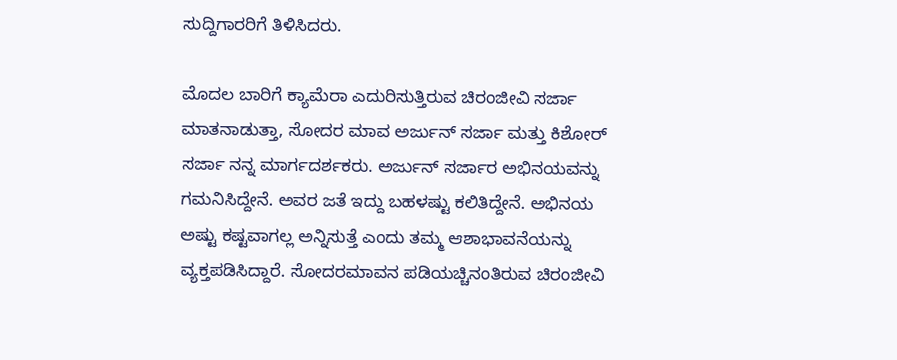ಸುದ್ದಿಗಾರರಿಗೆ ತಿಳಿಸಿದರು.

ಮೊದಲ ಬಾರಿಗೆ ಕ್ಯಾಮೆರಾ ಎದುರಿಸುತ್ತಿರುವ ಚಿರಂಜೀವಿ ಸರ್ಜಾ ಮಾತನಾಡುತ್ತಾ, ಸೋದರ ಮಾವ ಅರ್ಜುನ್ ಸರ್ಜಾ ಮತ್ತು ಕಿಶೋರ್ ಸರ್ಜಾ ನನ್ನ ಮಾರ್ಗದರ್ಶಕರು. ಅರ್ಜುನ್ ಸರ್ಜಾರ ಅಭಿನಯವನ್ನು ಗಮನಿಸಿದ್ದೇನೆ. ಅವರ ಜತೆ ಇದ್ದು ಬಹಳಷ್ಟು ಕಲಿತಿದ್ದೇನೆ. ಅಭಿನಯ ಅಷ್ಟು ಕಷ್ಟವಾಗಲ್ಲ ಅನ್ನಿಸುತ್ತೆ ಎಂದು ತಮ್ಮ ಆಶಾಭಾವನೆಯನ್ನು ವ್ಯಕ್ತಪಡಿಸಿದ್ದಾರೆ. ಸೋದರಮಾವನ ಪಡಿಯಚ್ಚಿನಂತಿರುವ ಚಿರಂಜೀವಿ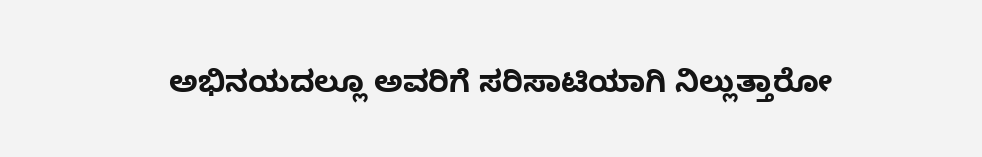ಅಭಿನಯದಲ್ಲೂ ಅವರಿಗೆ ಸರಿಸಾಟಿಯಾಗಿ ನಿಲ್ಲುತ್ತಾರೋ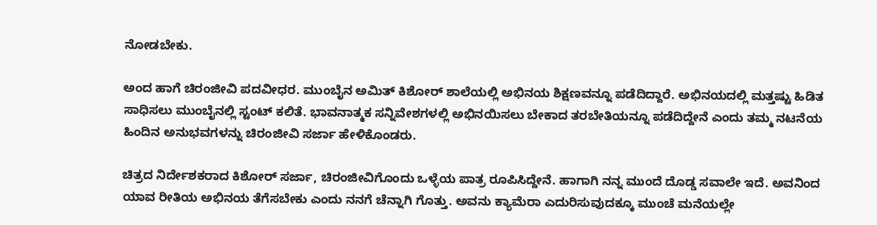ನೋಡಬೇಕು.

ಅಂದ ಹಾಗೆ ಚಿರಂಜೀವಿ ಪದವೀಧರ. ಮುಂಬೈನ ಅಮಿತ್ ಕಿಶೋರ್ ಶಾಲೆಯಲ್ಲಿ ಅಭಿನಯ ಶಿಕ್ಷಣವನ್ನೂ ಪಡೆದಿದ್ದಾರೆ. ಅಭಿನಯದಲ್ಲಿ ಮತ್ತಷ್ಟು ಹಿಡಿತ ಸಾಧಿಸಲು ಮುಂಬೈನಲ್ಲಿ ಸ್ಟಂಟ್ ಕಲಿತೆ. ಭಾವನಾತ್ಮಕ ಸನ್ನಿವೇಶಗಳಲ್ಲಿ ಅಭಿನಯಿಸಲು ಬೇಕಾದ ತರಬೇತಿಯನ್ನೂ ಪಡೆದಿದ್ದೇನೆ ಎಂದು ತಮ್ಮ ನಟನೆಯ ಹಿಂದಿನ ಅನುಭವಗಳನ್ನು ಚಿರಂಜೀವಿ ಸರ್ಜಾ ಹೇಳಿಕೊಂಡರು.

ಚಿತ್ರದ ನಿರ್ದೇಶಕರಾದ ಕಿಶೋರ್ ಸರ್ಜಾ, ಚಿರಂಜೀವಿಗೊಂದು ಒಳ್ಳೆಯ ಪಾತ್ರ ರೂಪಿಸಿದ್ದೇನೆ. ಹಾಗಾಗಿ ನನ್ನ ಮುಂದೆ ದೊಡ್ಡ ಸವಾಲೇ ಇದೆ. ಅವನಿಂದ ಯಾವ ರೀತಿಯ ಅಭಿನಯ ತೆಗೆಸಬೇಕು ಎಂದು ನನಗೆ ಚೆನ್ನಾಗಿ ಗೊತ್ತು. ಅವನು ಕ್ಯಾಮೆರಾ ಎದುರಿಸುವುದಕ್ಕೂ ಮುಂಚೆ ಮನೆಯಲ್ಲೇ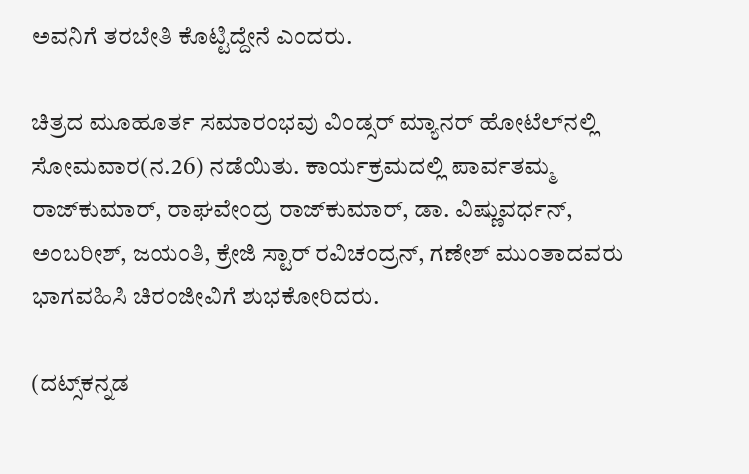ಅವನಿಗೆ ತರಬೇತಿ ಕೊಟ್ಟಿದ್ದೇನೆ ಎಂದರು.

ಚಿತ್ರದ ಮೂಹೂರ್ತ ಸಮಾರಂಭವು ವಿಂಡ್ಸರ್ ಮ್ಯಾನರ್ ಹೋಟೆಲ್‌ನಲ್ಲಿ ಸೋಮವಾರ(ನ.26) ನಡೆಯಿತು. ಕಾರ್ಯಕ್ರಮದಲ್ಲಿ ಪಾರ್ವತಮ್ಮ ರಾಜ್‌ಕುಮಾರ್, ರಾಘವೇಂದ್ರ ರಾಜ್‌ಕುಮಾರ್, ಡಾ. ವಿಷ್ಣುವರ್ಧನ್, ಅಂಬರೀಶ್, ಜಯಂತಿ, ಕ್ರೇಜಿ ಸ್ಟಾರ್ ರವಿಚಂದ್ರನ್, ಗಣೇಶ್ ಮುಂತಾದವರು ಭಾಗವಹಿಸಿ ಚಿರಂಜೀವಿಗೆ ಶುಭಕೋರಿದರು.

(ದಟ್ಸ್‌ಕನ್ನಡ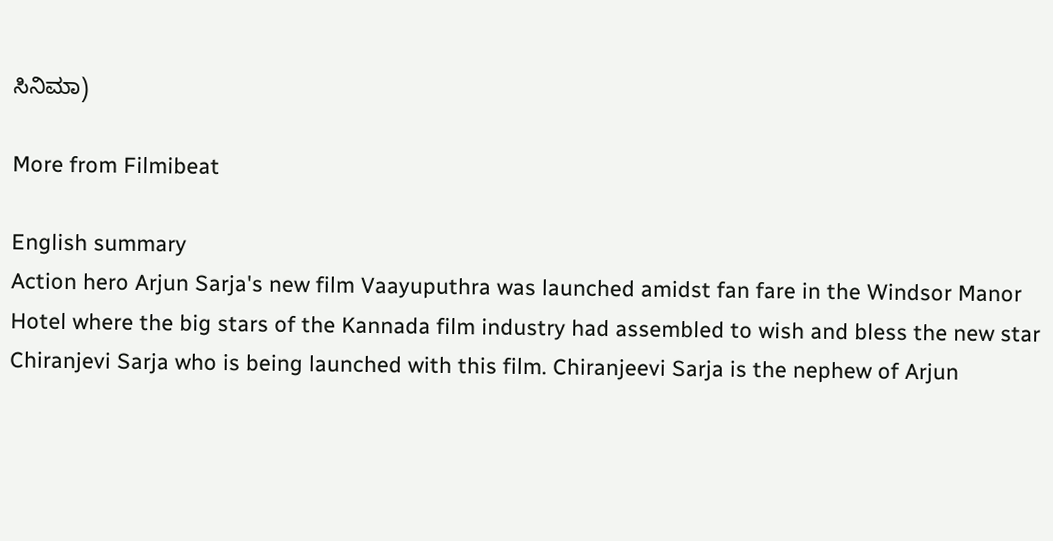ಸಿನಿಮಾ)

More from Filmibeat

English summary
Action hero Arjun Sarja's new film Vaayuputhra was launched amidst fan fare in the Windsor Manor Hotel where the big stars of the Kannada film industry had assembled to wish and bless the new star Chiranjevi Sarja who is being launched with this film. Chiranjeevi Sarja is the nephew of Arjun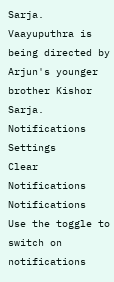Sarja. Vaayuputhra is being directed by Arjun's younger brother Kishor Sarja.
Notifications
Settings
Clear Notifications
Notifications
Use the toggle to switch on notifications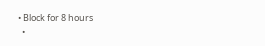• Block for 8 hours
  •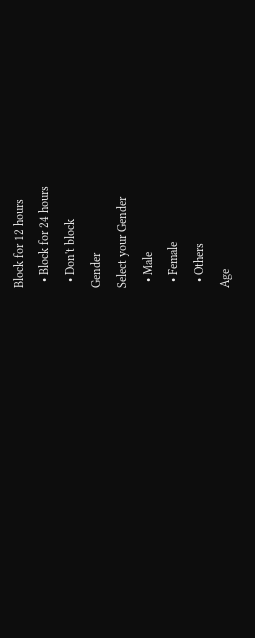Block for 12 hours
  • Block for 24 hours
  • Don't block
Gender
Select your Gender
  • Male
  • Female
  • Others
Age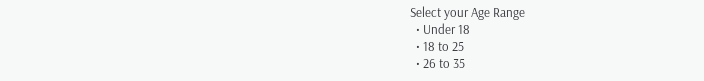Select your Age Range
  • Under 18
  • 18 to 25
  • 26 to 35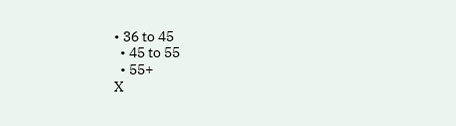• 36 to 45
  • 45 to 55
  • 55+
X